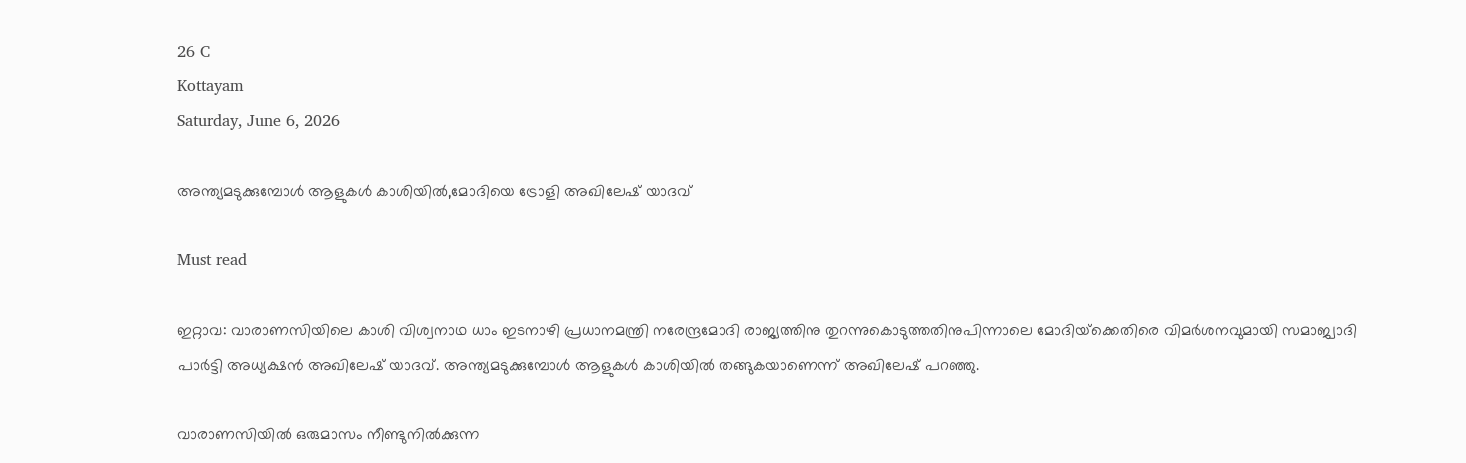26 C
Kottayam
Saturday, June 6, 2026

അന്ത്യമടുക്കുമ്പോള്‍ ആളുകള്‍ കാശിയില്‍,മോദിയെ ട്രോളി അഖിലേഷ് യാദവ്

Must read

ഇറ്റാവ: വാരാണസിയിലെ കാശി വിശ്വനാഥ ധാം ഇടനാഴി പ്രധാനമന്ത്രി നരേന്ദ്രമോദി രാജ്യത്തിനു തുറന്നുകൊടുത്തതിനുപിന്നാലെ മോദിയ്‌ക്കെതിരെ വിമര്‍ശനവുമായി സമാജ്വാദി പാര്‍ട്ടി അധ്യക്ഷന്‍ അഖിലേഷ് യാദവ്. അന്ത്യമടുക്കുമ്പോള്‍ ആളുകള്‍ കാശിയില്‍ തങ്ങുകയാണെന്ന് അഖിലേഷ് പറഞ്ഞു.

വാരാണസിയില്‍ ഒരുമാസം നീണ്ടുനില്‍ക്കുന്ന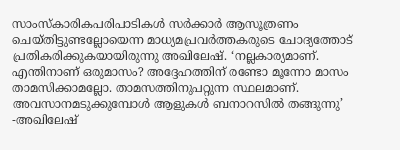സാംസ്‌കാരികപരിപാടികള്‍ സര്‍ക്കാര്‍ ആസൂത്രണം ചെയ്തിട്ടുണ്ടല്ലോയെന്ന മാധ്യമപ്രവര്‍ത്തകരുടെ ചോദ്യത്തോട് പ്രതികരിക്കുകയായിരുന്നു അഖിലേഷ്. ‘നല്ലകാര്യമാണ്. എന്തിനാണ് ഒരുമാസം? അദ്ദേഹത്തിന് രണ്ടോ മൂന്നോ മാസം താമസിക്കാമല്ലോ. താമസത്തിനുപറ്റുന്ന സ്ഥലമാണ്. അവസാനമടുക്കുമ്പോള്‍ ആളുകള്‍ ബനാറസില്‍ തങ്ങുന്നു’ -അഖിലേഷ്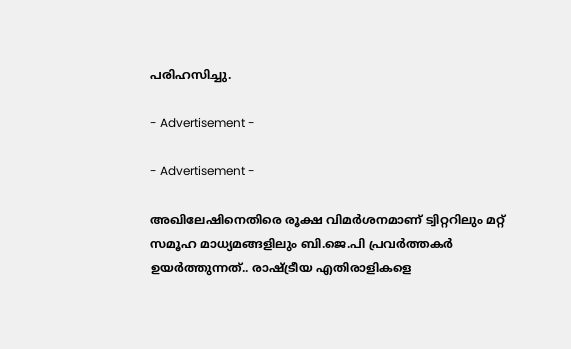പരിഹസിച്ചു.

- Advertisement -

- Advertisement -

അഖിലേഷിനെതിരെ രൂക്ഷ വിമര്‍ശനമാണ് ട്വിറ്ററിലും മറ്റ് സമൂഹ മാധ്യമങ്ങളിലും ബി.ജെ.പി പ്രവര്‍ത്തകര്‍ ഉയര്‍ത്തുന്നത്.. രാഷ്ട്രീയ എതിരാളികളെ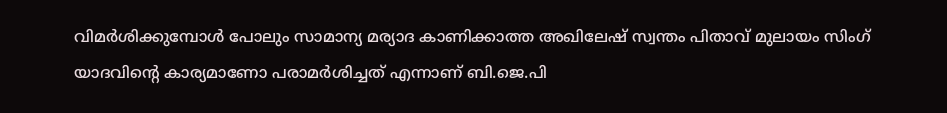വിമര്‍ശിക്കുമ്പോള്‍ പോലും സാമാന്യ മര്യാദ കാണിക്കാത്ത അഖിലേഷ് സ്വന്തം പിതാവ് മുലായം സിംഗ് യാദവിന്റെ കാര്യമാണോ പരാമര്‍ശിച്ചത് എന്നാണ് ബി.ജെ.പി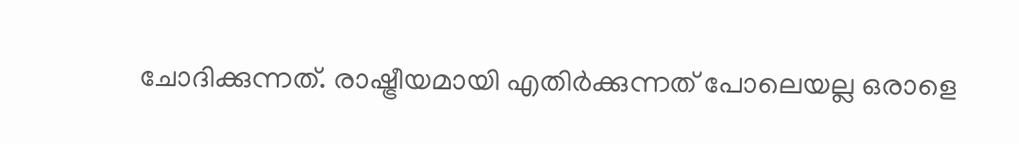ചോദിക്കുന്നത്. രാഷ്ട്രീയമായി എതിര്‍ക്കുന്നത് പോലെയല്ല ഒരാളെ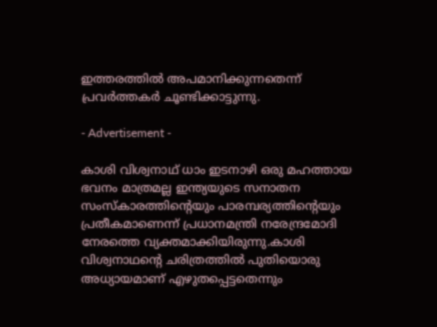ഇത്തരത്തില്‍ അപമാനിക്കുന്നതെന്ന് പ്രവര്‍ത്തകര്‍ ചൂണ്ടിക്കാട്ടുന്നു.

- Advertisement -

കാശി വിശ്വനാഥ് ധാം ഇടനാഴി ഒരു മഹത്തായ ഭവനം മാത്രമല്ല ഇന്ത്യയുടെ സനാതന സംസ്‌കാരത്തിന്റെയും പാരമ്പര്യത്തിന്റെയും പ്രതീകമാണെന്ന് പ്രധാനമന്ത്രി നരേന്ദ്രമോദി നേരത്തെ വ്യക്തമാക്കിയിരുന്നു.കാശി വിശ്വനാഥന്റെ ചരിത്രത്തില്‍ പുതിയൊരു അധ്യായമാണ് എഴുതപ്പെട്ടതെന്നും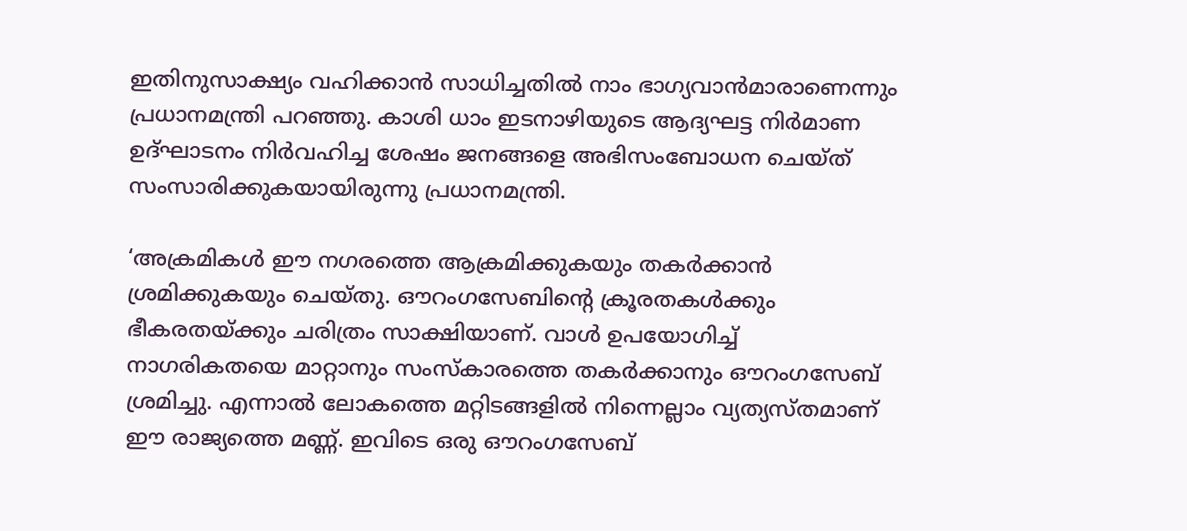ഇതിനുസാക്ഷ്യം വഹിക്കാന്‍ സാധിച്ചതില്‍ നാം ഭാഗ്യവാന്‍മാരാണെന്നും പ്രധാനമന്ത്രി പറഞ്ഞു. കാശി ധാം ഇടനാഴിയുടെ ആദ്യഘട്ട നിര്‍മാണ ഉദ്ഘാടനം നിര്‍വഹിച്ച ശേഷം ജനങ്ങളെ അഭിസംബോധന ചെയ്ത് സംസാരിക്കുകയായിരുന്നു പ്രധാനമന്ത്രി.

‘അക്രമികള്‍ ഈ നഗരത്തെ ആക്രമിക്കുകയും തകര്‍ക്കാന്‍ ശ്രമിക്കുകയും ചെയ്തു. ഔറംഗസേബിന്റെ ക്രൂരതകള്‍ക്കും ഭീകരതയ്ക്കും ചരിത്രം സാക്ഷിയാണ്. വാള്‍ ഉപയോഗിച്ച് നാഗരികതയെ മാറ്റാനും സംസ്‌കാരത്തെ തകര്‍ക്കാനും ഔറംഗസേബ് ശ്രമിച്ചു. എന്നാല്‍ ലോകത്തെ മറ്റിടങ്ങളില്‍ നിന്നെല്ലാം വ്യത്യസ്തമാണ് ഈ രാജ്യത്തെ മണ്ണ്. ഇവിടെ ഒരു ഔറംഗസേബ്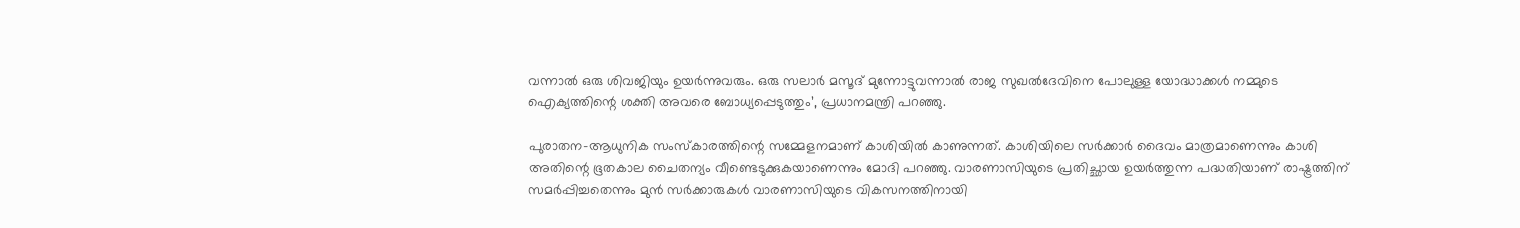വന്നാല്‍ ഒരു ശിവജിയും ഉയര്‍ന്നുവരും. ഒരു സലാര്‍ മസൂദ് മുന്നോട്ടുവന്നാല്‍ രാജ സുഖല്‍ദേവിനെ പോലുള്ള യോദ്ധാക്കള്‍ നമ്മുടെ ഐക്യത്തിന്റെ ശക്തി അവരെ ബോധ്യപ്പെടുത്തും’, പ്രധാനമന്ത്രി പറഞ്ഞു.

പുരാതന-ആധുനിക സംസ്‌കാരത്തിന്റെ സമ്മേളനമാണ് കാശിയില്‍ കാണുന്നത്. കാശിയിലെ സര്‍ക്കാര്‍ ദൈവം മാത്രമാണെന്നും കാശി അതിന്റെ ഭൂതകാല ചൈതന്യം വീണ്ടെടുക്കുകയാണെന്നും മോദി പറഞ്ഞു. വാരണാസിയുടെ പ്രതിച്ഛായ ഉയര്‍ത്തുന്ന പദ്ധതിയാണ് രാഷ്ട്രത്തിന് സമര്‍പ്പിച്ചതെന്നും മുന്‍ സര്‍ക്കാരുകള്‍ വാരണാസിയുടെ വികസനത്തിനായി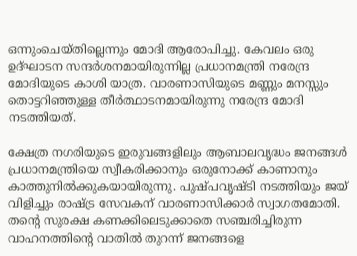ഒന്നുംചെയ്തില്ലെന്നും മോദി ആരോപിച്ചു. കേവലം ഒരു ഉദ്ഘാടന സന്ദര്‍ശനമായിരുന്നില്ല പ്രധാനമന്ത്രി നരേന്ദ്ര മോദിയുടെ കാശി യാത്ര. വാരണാസിയുടെ മണ്ണും മനസ്സും തൊട്ടറിഞ്ഞുള്ള തീര്‍ത്ഥാടനമായിരുന്നു നരേന്ദ്ര മോദി നടത്തിയത്.

ക്ഷേത്ര നഗരിയുടെ ഇരുവങ്ങളിലും ആബാലവൃദ്ധം ജനങ്ങള്‍ പ്രധാനമന്ത്രിയെ സ്വീകരിക്കാനും ഒരുനോക്ക് കാണാനും കാത്തുനില്‍ക്കുകയായിരുന്നു. പുഷ്പവൃഷ്ടി നടത്തിയും ജയ് വിളിച്ചും രാഷ്ട്ര സേവകന് വാരണാസിക്കാര്‍ സ്വാഗതമോതി. തന്റെ സുരക്ഷ കണക്കിലെടുക്കാതെ സഞ്ചരിച്ചിരുന്ന വാഹനത്തിന്റെ വാതില്‍ തുറന്ന് ജനങ്ങളെ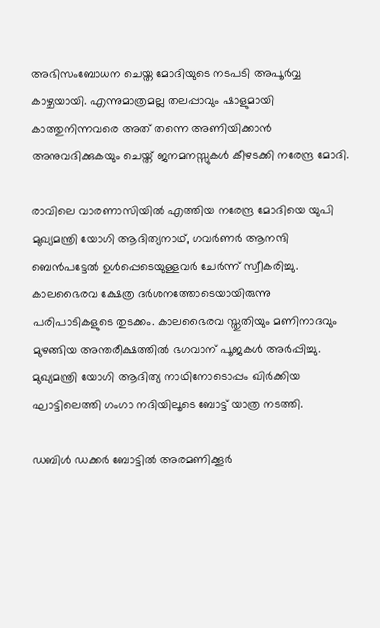അഭിസംബോധന ചെയ്ത മോദിയുടെ നടപടി അപൂര്‍വ്വ കാഴ്ചയായി. എന്നുമാത്രമല്ല തലപ്പാവും ഷാളുമായി കാത്തുനിന്നവരെ അത് തന്നെ അണിയിക്കാന്‍ അനുവദിക്കുകയും ചെയ്ത് ജനമനസ്സുകള്‍ കീഴടക്കി നരേന്ദ്ര മോദി.

രാവിലെ വാരണാസിയില്‍ എത്തിയ നരേന്ദ്ര മോദിയെ യുപി മുഖ്യമന്ത്രി യോഗി ആദിത്യനാഥ്, ഗവര്‍ണര്‍ ആനന്ദി ബെന്‍പട്ടേല്‍ ഉള്‍പ്പെടെയുള്ളവര്‍ ചേര്‍ന്ന് സ്വീകരിച്ചു. കാലഭൈരവ ക്ഷേത്ര ദര്‍ശനത്തോടെയായിരുന്നു പരിപാടികളുടെ തുടക്കം. കാലഭൈരവ സ്തുതിയും മണിനാദവും മുഴങ്ങിയ അന്തരീക്ഷത്തില്‍ ഭഗവാന് പൂജകള്‍ അര്‍പ്പിച്ചു. മുഖ്യമന്ത്രി യോഗി ആദിത്യ നാഥിനോടൊപ്പം ഖിര്‍ക്കിയ ഘാട്ടിലെത്തി ഗംഗാ നദിയിലൂടെ ബോട്ട് യാത്ര നടത്തി.

ഡബിള്‍ ഡക്കര്‍ ബോട്ടില്‍ അരമണിക്കൂര്‍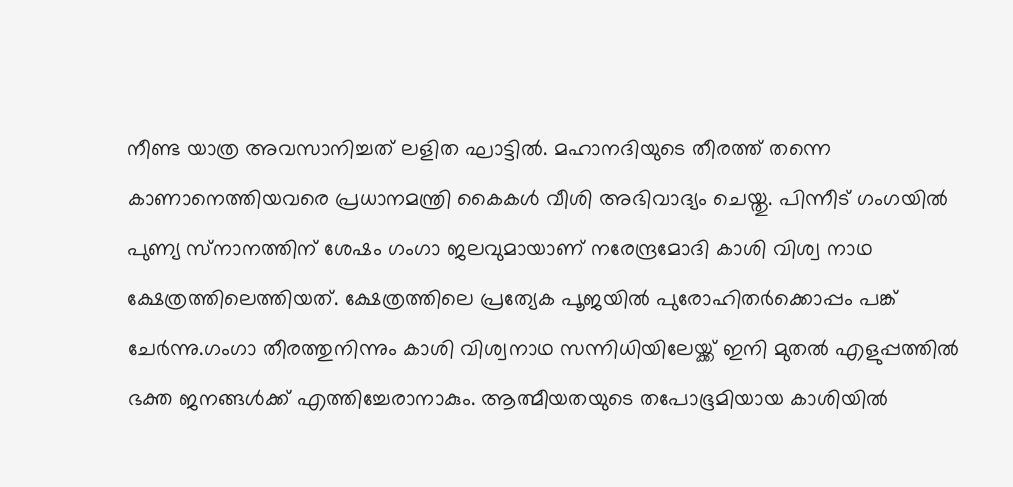നീണ്ട യാത്ര അവസാനിച്ചത് ലളിത ഘാട്ടില്‍. മഹാനദിയുടെ തീരത്ത് തന്നെ കാണാനെത്തിയവരെ പ്രധാനമന്ത്രി കൈകള്‍ വീശി അഭിവാദ്യം ചെയ്തു. പിന്നീട് ഗംഗയില്‍ പുണ്യ സ്‌നാനത്തിന് ശേഷം ഗംഗാ ജലവുമായാണ് നരേന്ദ്രമോദി കാശി വിശ്വ നാഥ ക്ഷേത്രത്തിലെത്തിയത്. ക്ഷേത്രത്തിലെ പ്രത്യേക പൂജയില്‍ പുരോഹിതര്‍ക്കൊപ്പം പങ്ക് ചേര്‍ന്നു.ഗംഗാ തീരത്തുനിന്നും കാശി വിശ്വനാഥ സന്നിധിയിലേയ്ക്ക് ഇനി മുതല്‍ എളുപ്പത്തില്‍ ഭക്ത ജനങ്ങള്‍ക്ക് എത്തിച്ചേരാനാകും. ആത്മീയതയുടെ തപോഭൂമിയായ കാശിയില്‍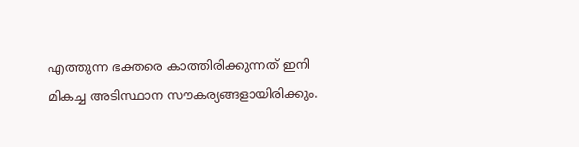എത്തുന്ന ഭക്തരെ കാത്തിരിക്കുന്നത് ഇനി മികച്ച അടിസ്ഥാന സൗകര്യങ്ങളായിരിക്കും.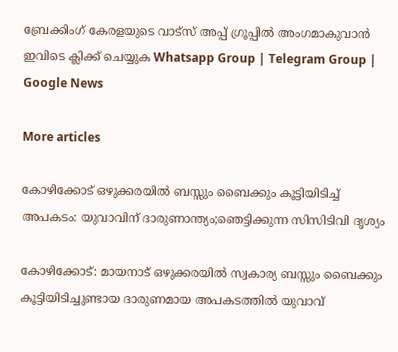ബ്രേക്കിംഗ് കേരളയുടെ വാട്സ് അപ്പ് ഗ്രൂപ്പിൽ അംഗമാകുവാൻ ഇവിടെ ക്ലിക്ക് ചെയ്യുക Whatsapp Group | Telegram Group | Google News

More articles

കോഴിക്കോട് ഒഴുക്കരയിൽ ബസ്സും ബൈക്കും കൂട്ടിയിടിച്ച് അപകടം: യുവാവിന് ദാരുണാന്ത്യം;ഞെട്ടിക്കുന്ന സിസിടിവി ദൃശ്യം

കോഴിക്കോട്: മായനാട് ഒഴുക്കരയിൽ സ്വകാര്യ ബസ്സും ബൈക്കും കൂട്ടിയിടിച്ചുണ്ടായ ദാരുണമായ അപകടത്തിൽ യുവാവ്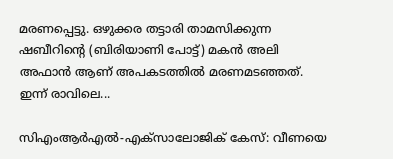മരണപ്പെട്ടു. ഒഴുക്കര തട്ടാരി താമസിക്കുന്ന ഷബീറിന്റെ (ബിരിയാണി പോട്ട്) മകൻ അലി അഫാൻ ആണ് അപകടത്തിൽ മരണമടഞ്ഞത്. ഇന്ന് രാവിലെ...

സിഎംആർഎൽ-എക്‌സാലോജിക് കേസ്: വീണയെ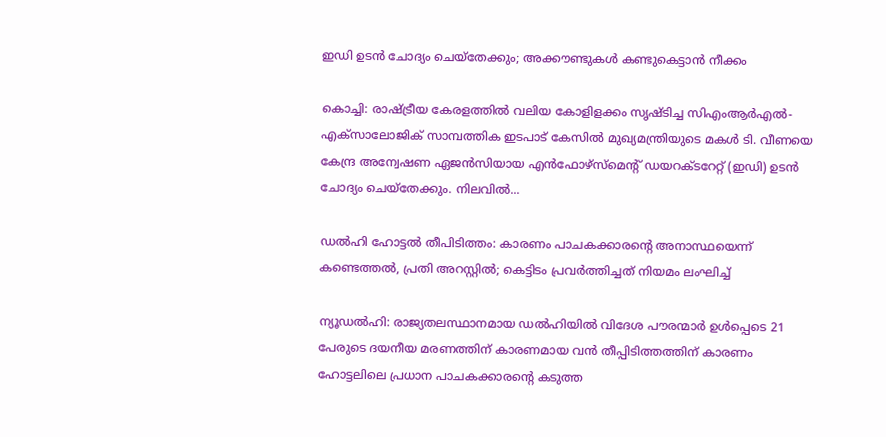ഇഡി ഉടൻ ചോദ്യം ചെയ്‌തേക്കും; അക്കൗണ്ടുകൾ കണ്ടുകെട്ടാൻ നീക്കം

കൊച്ചി: രാഷ്ട്രീയ കേരളത്തിൽ വലിയ കോളിളക്കം സൃഷ്ടിച്ച സിഎംആർഎൽ-എക്‌സാലോജിക് സാമ്പത്തിക ഇടപാട് കേസിൽ മുഖ്യമന്ത്രിയുടെ മകൾ ടി. വീണയെ കേന്ദ്ര അന്വേഷണ ഏജൻസിയായ എൻഫോഴ്‌സ്‌മെന്റ് ഡയറക്ടറേറ്റ് (ഇഡി) ഉടൻ ചോദ്യം ചെയ്‌തേക്കും. നിലവിൽ...

ഡൽഹി ഹോട്ടൽ തീപിടിത്തം: കാരണം പാചകക്കാരന്റെ അനാസ്ഥയെന്ന് കണ്ടെത്തൽ, പ്രതി അറസ്റ്റിൽ; കെട്ടിടം പ്രവർത്തിച്ചത് നിയമം ലംഘിച്ച്

ന്യൂഡൽഹി: രാജ്യതലസ്ഥാനമായ ഡൽഹിയിൽ വിദേശ പൗരന്മാർ ഉൾപ്പെടെ 21 പേരുടെ ദയനീയ മരണത്തിന് കാരണമായ വൻ തീപ്പിടിത്തത്തിന് കാരണം ഹോട്ടലിലെ പ്രധാന പാചകക്കാരന്റെ കടുത്ത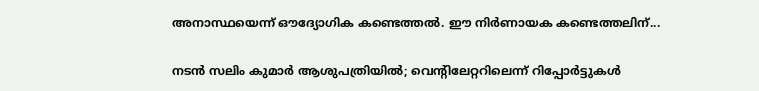അനാസ്ഥയെന്ന് ഔദ്യോഗിക കണ്ടെത്തൽ. ഈ നിർണായക കണ്ടെത്തലിന്...

നടൻ സലിം കുമാർ ആശുപത്രിയിൽ; വെന്റിലേറ്ററിലെന്ന് റിപ്പോർട്ടുകൾ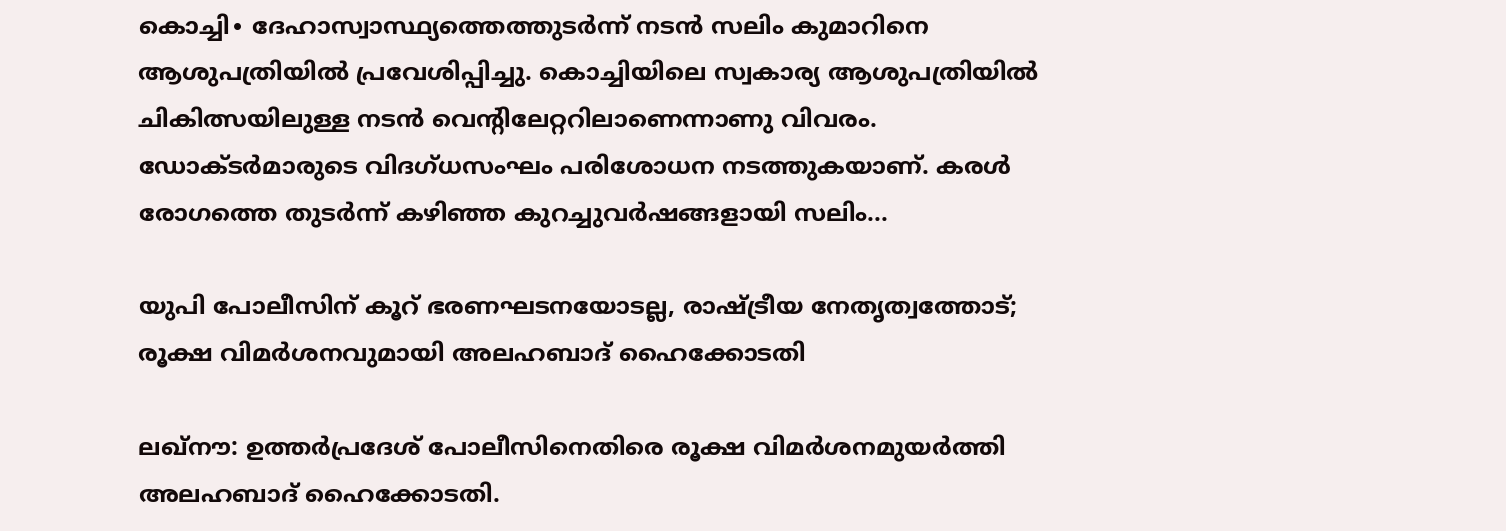കൊച്ചി∙ ദേഹാസ്വാസ്ഥ്യത്തെത്തുടർന്ന് നടൻ സലിം കുമാറിനെ ആശുപത്രിയിൽ പ്രവേശിപ്പിച്ചു. കൊച്ചിയിലെ സ്വകാര്യ ആശുപത്രിയിൽ ചികിത്സയിലുള്ള നടൻ വെന്റിലേറ്ററിലാണെന്നാണു വിവരം. ഡോക്ടർമാരുടെ വിദഗ്ധസംഘം പരിശോധന നടത്തുകയാണ്. കരൾ രോഗത്തെ തുടർന്ന് കഴിഞ്ഞ കുറച്ചുവർഷങ്ങളായി സലിം...

യുപി പോലീസിന് കൂറ് ഭരണഘടനയോടല്ല, രാഷ്ട്രീയ നേതൃത്വത്തോട്; രൂക്ഷ വിമർശനവുമായി അലഹബാദ് ഹൈക്കോടതി

ലഖ്‌നൗ: ഉത്തർപ്രദേശ് പോലീസിനെതിരെ രൂക്ഷ വിമർശനമുയർത്തി അലഹബാദ് ഹൈക്കോടതി.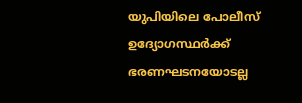യുപിയിലെ പോലീസ് ഉദ്യോഗസ്ഥർക്ക് ഭരണഘടനയോടല്ല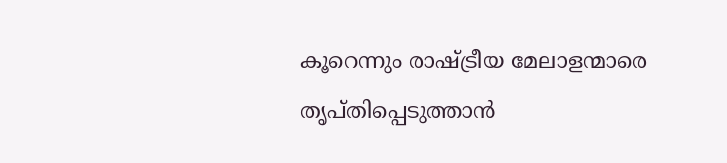കൂറെന്നും രാഷ്ട്രീയ മേലാളന്മാരെ തൃപ്തിപ്പെടുത്താൻ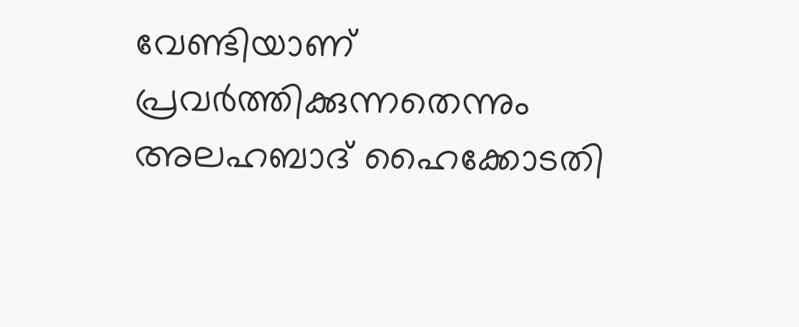വേണ്ടിയാണ് പ്രവർത്തിക്കുന്നതെന്നും അലഹബാദ് ഹൈക്കോടതി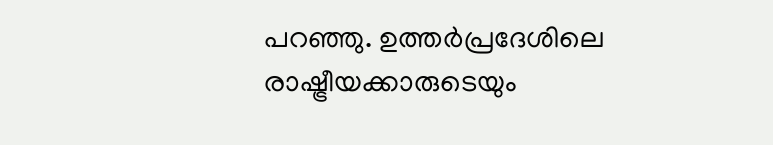പറഞ്ഞു. ഉത്തർപ്രദേശിലെ രാഷ്ട്രീയക്കാരുടെയും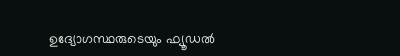ഉദ്യോഗസ്ഥരുടെയും ഫ്യൂഡൽ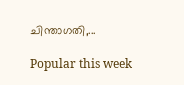ചിന്താഗതി,...

Popular this week